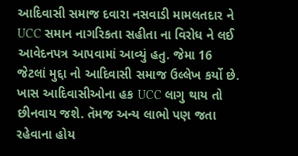આદિવાસી સમાજ દવારા નસવાડી મામલતદાર ને UCC સમાન નાગરિકતા સહીતા ના વિરોધ ને લઈ આવેદનપત્ર આપવામાં આવ્યું હતુ. જેમા 16 જેટલાં મુદ્દા નો આદિવાસી સમાજ ઉલ્લેખ કર્યો છે. ખાસ આદિવાસીઓના હક UCC લાગુ થાય તો છીનવાય જશે. તૅમજ અન્ય લાભો પણ જતા રહેવાના હોય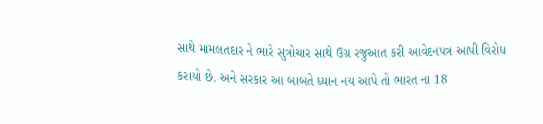સાથે મામલતદાર ને ભારે સુત્રોચાર સાથે ઉગ્ર રજુઆત કરી આવેદનપત્ર આપી વિરોધ કરાયો છે. અને સરકાર આ બાબતે ધ્યાન નય આપે તો ભારત ના 18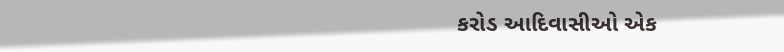કરોડ આદિવાસીઓ એક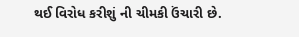થઈ વિરોધ કરીશું ની ચીમકી ઉંચારી છે.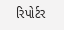રિપોર્ટર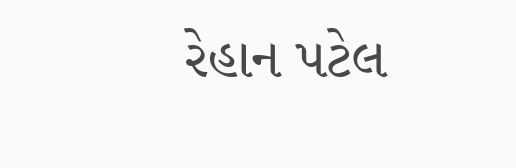રેહાન પટેલ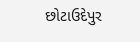છોટાઉદેપુર